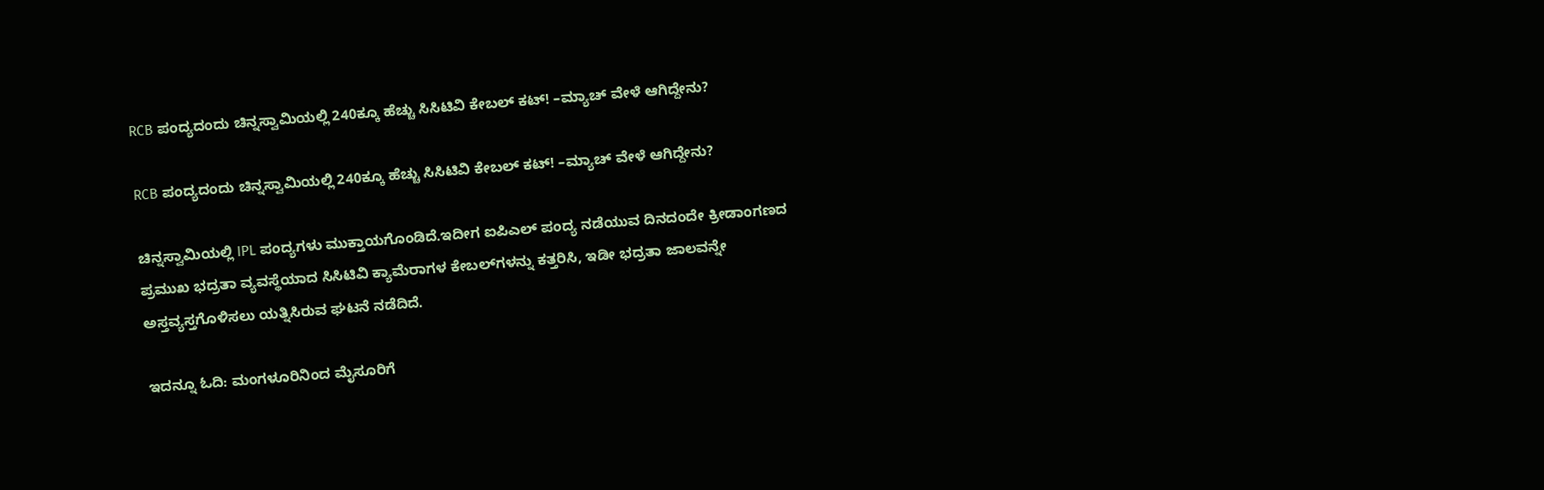RCB ಪಂದ್ಯದಂದು ಚಿನ್ನಸ್ವಾಮಿಯಲ್ಲಿ 240ಕ್ಕೂ ಹೆಚ್ಚು ಸಿಸಿಟಿವಿ ಕೇಬಲ್‌ ಕಟ್! –ಮ್ಯಾಚ್‌ ವೇಳೆ ಆಗಿದ್ದೇನು?

RCB ಪಂದ್ಯದಂದು ಚಿನ್ನಸ್ವಾಮಿಯಲ್ಲಿ 240ಕ್ಕೂ ಹೆಚ್ಚು ಸಿಸಿಟಿವಿ ಕೇಬಲ್‌ ಕಟ್! –ಮ್ಯಾಚ್‌ ವೇಳೆ ಆಗಿದ್ದೇನು?

ಚಿನ್ನಸ್ವಾಮಿಯಲ್ಲಿ IPL ಪಂದ್ಯಗಳು ಮುಕ್ತಾಯಗೊಂಡಿದೆ.ಇದೀಗ ಐಪಿಎಲ್ ಪಂದ್ಯ ನಡೆಯುವ ದಿನದಂದೇ ಕ್ರೀಡಾಂಗಣದ ಪ್ರಮುಖ ಭದ್ರತಾ ವ್ಯವಸ್ಥೆಯಾದ ಸಿಸಿಟಿವಿ ಕ್ಯಾಮೆರಾಗಳ ಕೇಬಲ್‌ಗಳನ್ನು ಕತ್ತರಿಸಿ, ಇಡೀ ಭದ್ರತಾ ಜಾಲವನ್ನೇ ಅಸ್ತವ್ಯಸ್ತಗೊಳಿಸಲು ಯತ್ನಿಸಿರುವ ಘಟನೆ ನಡೆದಿದೆ.

ಇದನ್ನೂ ಓದಿ: ಮಂಗಳೂರಿನಿಂದ ಮೈಸೂರಿಗೆ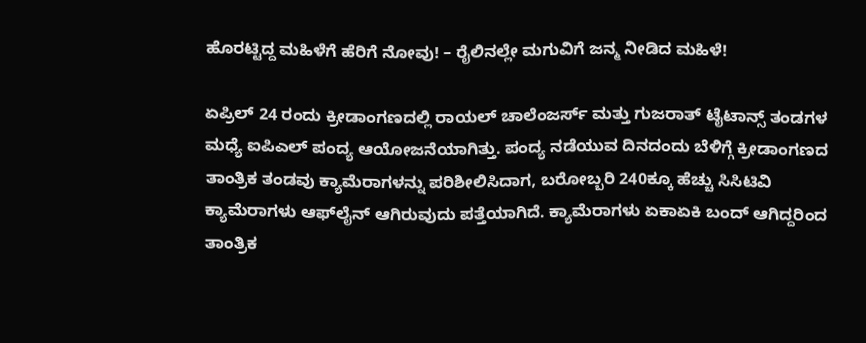ಹೊರಟ್ಟಿದ್ದ ಮಹಿಳೆಗೆ ಹೆರಿಗೆ ನೋವು! – ರೈಲಿನಲ್ಲೇ ಮಗುವಿಗೆ ಜನ್ಮ ನೀಡಿದ ಮಹಿಳೆ!

ಏಪ್ರಿಲ್ 24 ರಂದು ಕ್ರೀಡಾಂಗಣದಲ್ಲಿ ರಾಯಲ್‌ ಚಾಲೆಂಜರ್ಸ್‌ ಮತ್ತು ಗುಜರಾತ್‌ ಟೈಟಾನ್ಸ್‌ ತಂಡಗಳ ಮಧ್ಯೆ ಐಪಿಎಲ್ ಪಂದ್ಯ ಆಯೋಜನೆಯಾಗಿತ್ತು. ಪಂದ್ಯ ನಡೆಯುವ ದಿನದಂದು ಬೆಳಿಗ್ಗೆ ಕ್ರೀಡಾಂಗಣದ ತಾಂತ್ರಿಕ ತಂಡವು ಕ್ಯಾಮೆರಾಗಳನ್ನು ಪರಿಶೀಲಿಸಿದಾಗ, ಬರೋಬ್ಬರಿ 240ಕ್ಕೂ ಹೆಚ್ಚು ಸಿಸಿಟಿವಿ ಕ್ಯಾಮೆರಾಗಳು ಆಫ್‌ಲೈನ್ ಆಗಿರುವುದು ಪತ್ತೆಯಾಗಿದೆ. ಕ್ಯಾಮೆರಾಗಳು ಏಕಾಏಕಿ ಬಂದ್ ಆಗಿದ್ದರಿಂದ ತಾಂತ್ರಿಕ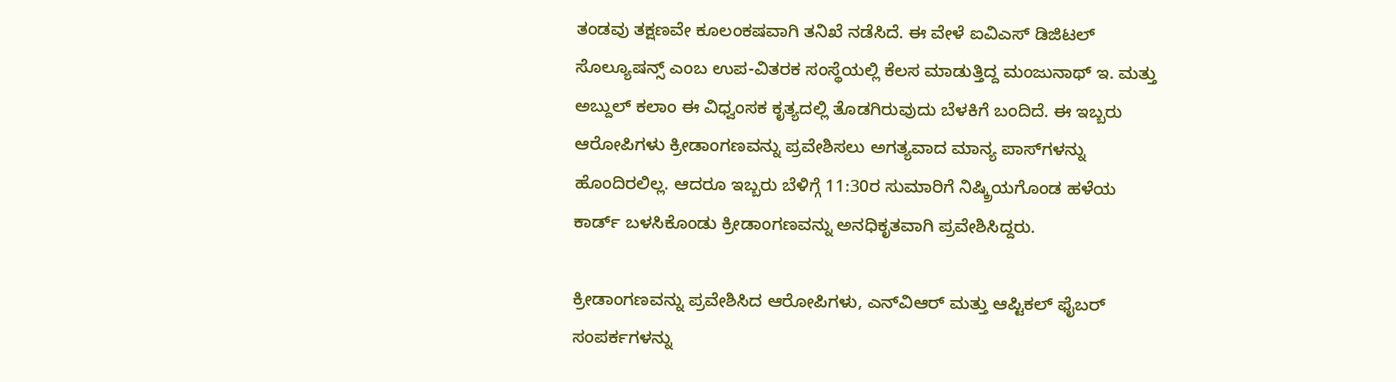ತಂಡವು ತಕ್ಷಣವೇ ಕೂಲಂಕಷವಾಗಿ ತನಿಖೆ ನಡೆಸಿದೆ. ಈ ವೇಳೆ ಐವಿಎಸ್ ಡಿಜಿಟಲ್ ಸೊಲ್ಯೂಷನ್ಸ್ ಎಂಬ ಉಪ-ವಿತರಕ ಸಂಸ್ಥೆಯಲ್ಲಿ ಕೆಲಸ ಮಾಡುತ್ತಿದ್ದ ಮಂಜುನಾಥ್ ಇ. ಮತ್ತು ಅಬ್ದುಲ್ ಕಲಾಂ ಈ ವಿಧ್ವಂಸಕ ಕೃತ್ಯದಲ್ಲಿ ತೊಡಗಿರುವುದು ಬೆಳಕಿಗೆ ಬಂದಿದೆ. ಈ ಇಬ್ಬರು ಆರೋಪಿಗಳು ಕ್ರೀಡಾಂಗಣವನ್ನು ಪ್ರವೇಶಿಸಲು ಅಗತ್ಯವಾದ ಮಾನ್ಯ ಪಾಸ್‌ಗಳನ್ನು ಹೊಂದಿರಲಿಲ್ಲ. ಆದರೂ ಇಬ್ಬರು ಬೆಳಿಗ್ಗೆ 11:30ರ ಸುಮಾರಿಗೆ ನಿಷ್ಕ್ರಿಯಗೊಂಡ ಹಳೆಯ ಕಾರ್ಡ್ ಬಳಸಿಕೊಂಡು ಕ್ರೀಡಾಂಗಣವನ್ನು ಅನಧಿಕೃತವಾಗಿ ಪ್ರವೇಶಿಸಿದ್ದರು.

ಕ್ರೀಡಾಂಗಣವನ್ನು ಪ್ರವೇಶಿಸಿದ ಆರೋಪಿಗಳು, ಎನ್‌ವಿಆರ್ ಮತ್ತು ಆಪ್ಟಿಕಲ್ ಫೈಬರ್ ಸಂಪರ್ಕಗಳನ್ನು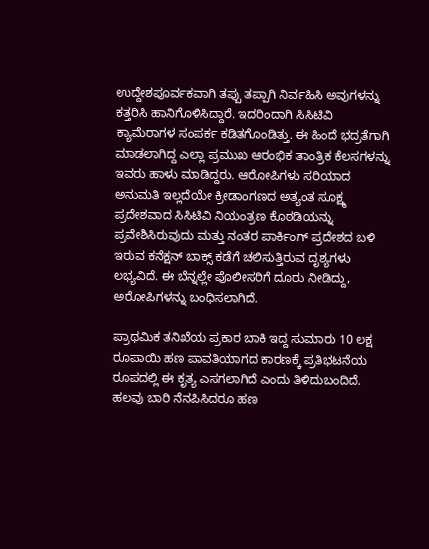ಉದ್ದೇಶಪೂರ್ವಕವಾಗಿ ತಪ್ಪು ತಪ್ಪಾಗಿ ನಿರ್ವಹಿಸಿ ಅವುಗಳನ್ನು ಕತ್ತರಿಸಿ ಹಾನಿಗೊಳಿಸಿದ್ದಾರೆ. ಇದರಿಂದಾಗಿ ಸಿಸಿಟಿವಿ ಕ್ಯಾಮೆರಾಗಳ ಸಂಪರ್ಕ ಕಡಿತಗೊಂಡಿತ್ತು. ಈ ಹಿಂದೆ ಭದ್ರತೆಗಾಗಿ ಮಾಡಲಾಗಿದ್ದ ಎಲ್ಲಾ ಪ್ರಮುಖ ಆರಂಭಿಕ ತಾಂತ್ರಿಕ ಕೆಲಸಗಳನ್ನು ಇವರು ಹಾಳು ಮಾಡಿದ್ದರು. ಆರೋಪಿಗಳು ಸರಿಯಾದ ಅನುಮತಿ ಇಲ್ಲದೆಯೇ ಕ್ರೀಡಾಂಗಣದ ಅತ್ಯಂತ ಸೂಕ್ಷ್ಮ ಪ್ರದೇಶವಾದ ಸಿಸಿಟಿವಿ ನಿಯಂತ್ರಣ ಕೊಠಡಿಯನ್ನು ಪ್ರವೇಶಿಸಿರುವುದು ಮತ್ತು ನಂತರ ಪಾರ್ಕಿಂಗ್ ಪ್ರದೇಶದ ಬಳಿ ಇರುವ ಕನೆಕ್ಷನ್ ಬಾಕ್ಸ್ ಕಡೆಗೆ ಚಲಿಸುತ್ತಿರುವ ದೃಶ್ಯಗಳು ಲಭ್ಯವಿದೆ. ಈ ಬೆನ್ನಲ್ಲೇ ಪೊಲೀಸರಿಗೆ ದೂರು ನೀಡಿದ್ದು, ಅರೋಪಿಗಳನ್ನು ಬಂಧಿಸಲಾಗಿದೆ.

ಪ್ರಾಥಮಿಕ ತನಿಖೆಯ ಪ್ರಕಾರ ಬಾಕಿ ಇದ್ದ ಸುಮಾರು 10 ಲಕ್ಷ ರೂಪಾಯಿ ಹಣ ಪಾವತಿಯಾಗದ ಕಾರಣಕ್ಕೆ ಪ್ರತಿಭಟನೆಯ ರೂಪದಲ್ಲಿ ಈ ಕೃತ್ಯ ಎಸಗಲಾಗಿದೆ ಎಂದು ತಿಳಿದುಬಂದಿದೆ. ಹಲವು ಬಾರಿ ನೆನಪಿಸಿದರೂ ಹಣ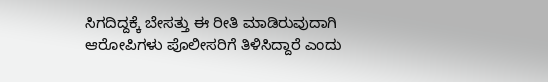ಸಿಗದಿದ್ದಕ್ಕೆ ಬೇಸತ್ತು ಈ ರೀತಿ ಮಾಡಿರುವುದಾಗಿ ಆರೋಪಿಗಳು ಪೊಲೀಸರಿಗೆ ತಿಳಿಸಿದ್ದಾರೆ ಎಂದು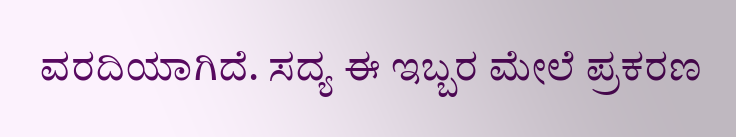ವರದಿಯಾಗಿದೆ. ಸದ್ಯ ಈ ಇಬ್ಬರ ಮೇಲೆ ಪ್ರಕರಣ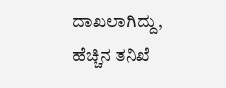ದಾಖಲಾಗಿದ್ದು, ಹೆಚ್ಚಿನ ತನಿಖೆ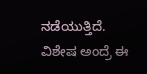ನಡೆಯುತ್ತಿದೆ. ವಿಶೇಷ ಅಂದ್ರೆ ಈ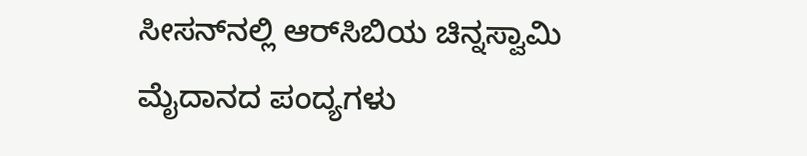ಸೀಸನ್‌ನಲ್ಲಿ ಆರ್‌ಸಿಬಿಯ ಚಿನ್ನಸ್ವಾಮಿ ಮೈದಾನದ ಪಂದ್ಯಗಳು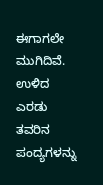ಈಗಾಗಲೇ ಮುಗಿದಿವೆ. ಉಳಿದ ಎರಡು ತವರಿನ ಪಂದ್ಯಗಳನ್ನು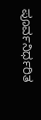ಪೂರ್ವನಿರ್ಧರಿತ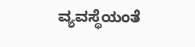ವ್ಯವಸ್ಥೆಯಂತೆ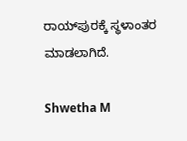ರಾಯ್‌ಪುರಕ್ಕೆ ಸ್ಥಳಾಂತರ ಮಾಡಲಾಗಿದೆ.

Shwetha M